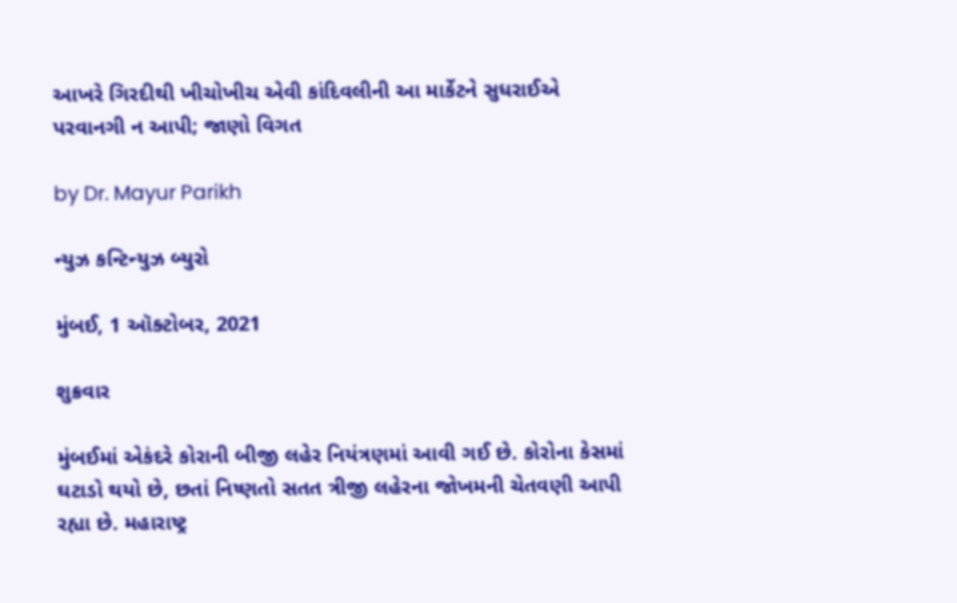આખરે ગિરદીથી ખીચોખીચ એવી કાંદિવલીની આ માર્કેટને સુધરાઈએ પરવાનગી ન આપી; જાણો વિગત

by Dr. Mayur Parikh

ન્યુઝ કન્ટિન્યુઝ બ્યુરો

મુંબઈ, 1 ઑક્ટોબર, 2021

શુક્રવાર

મુંબઈમાં એકંદરે કોરાની બીજી લહેર નિયંત્રણમાં આવી ગઈ છે. કોરોના કેસમાં ઘટાડો થયો છે, છતાં નિષ્ણતો સતત ત્રીજી લહેરના જોખમની ચેતવણી આપી રહ્યા છે. મહારાષ્ટ્ર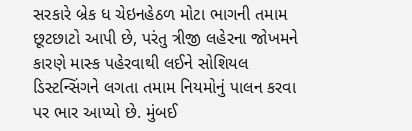સરકારે બ્રેક ધ ચેઇનહેઠળ મોટા ભાગની તમામ છૂટછાટો આપી છે, પરંતુ ત્રીજી લહેરના જોખમને કારણે માસ્ક પહેરવાથી લઈને સોશિયલ ડિસ્ટન્સિંગને લગતા તમામ નિયમોનું પાલન કરવા પર ભાર આપ્યો છે. મુંબઈ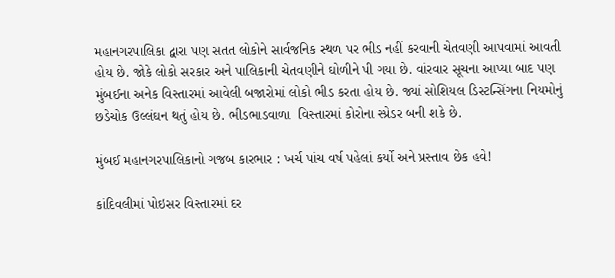મહાનગરપાલિકા દ્વારા પણ સતત લોકોને સાર્વજનિક સ્થળ પર ભીડ નહીં કરવાની ચેતવણી આપવામાં આવતી હોય છે. જોકે લોકો સરકાર અને પાલિકાની ચેતવણીને ઘોળીને પી ગયા છે. વાંરવાર સૂચના આપ્યા બાદ પણ મુંબઈના અનેક વિસ્તારમાં આવેલી બજારોમાં લોકો ભીડ કરતા હોય છે. જ્યાં સોશિયલ ડિસ્ટન્સિંગના નિયમોનું છડેચોક ઉલ્લંઘન થતું હોય છે. ભીડભાડવાળા  વિસ્તારમાં કોરોના સ્પ્રેડર બની શકે છે.

મુંબઈ મહાનગરપાલિકાનો ગજબ કારભાર : ખર્ચ પાંચ વર્ષ પહેલાં કર્યો અને પ્રસ્તાવ છેક હવે!

કાંદિવલીમાં પોઇસર વિસ્તારમાં દર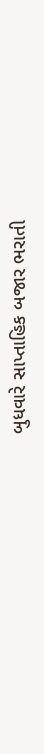બુધવારે સાપ્તાહિક બજાર ભરાતી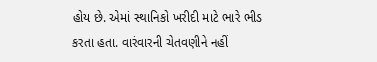હોય છે. એમાં સ્થાનિકો ખરીદી માટે ભારે ભીડ કરતા હતા. વારંવારની ચેતવણીને નહીં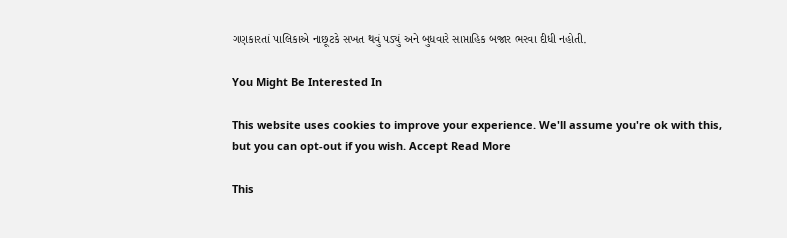ગણકારતાં પાલિકાએ નાછૂટકે સખત થવું પડ્યું અને બુધવારે સાપ્તાહિક બજાર ભરવા દીધી નહોતી.

You Might Be Interested In

This website uses cookies to improve your experience. We'll assume you're ok with this, but you can opt-out if you wish. Accept Read More

This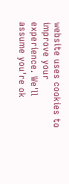website uses cookies to improve your experience. We'll assume you're ok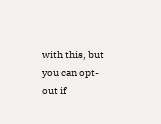with this, but you can opt-out if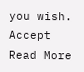you wish. Accept Read More